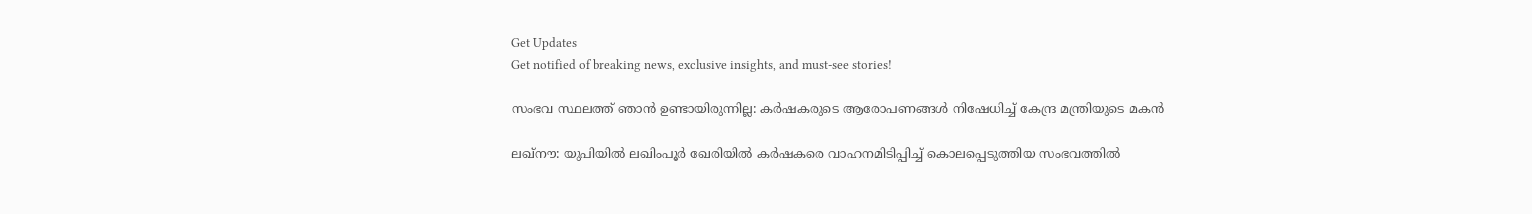Get Updates
Get notified of breaking news, exclusive insights, and must-see stories!

സംഭവ സ്ഥലത്ത് ഞാന്‍ ഉണ്ടായിരുന്നില്ല: കര്‍ഷകരുടെ ആരോപണങ്ങള്‍ നിഷേധിച്ച് കേന്ദ്ര മന്ത്രിയുടെ മകന്‍

ലഖ്നൗ: യുപിയില്‍ ലഖിംപൂര്‍ ഖേരിയില്‍ കര്‍ഷകരെ വാഹനമിടിപ്പിച്ച് കൊലപ്പെടുത്തിയ സംഭവത്തില്‍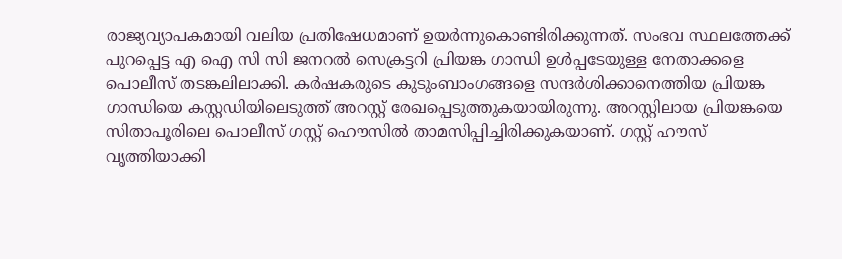രാജ്യവ്യാപകമായി വലിയ പ്രതിഷേധമാണ് ഉയര്‍ന്നുകൊണ്ടിരിക്കുന്നത്. സംഭവ സ്ഥലത്തേക്ക് പുറപ്പെട്ട എ ഐ സി സി ജനറല്‍ സെക്രട്ടറി പ്രിയങ്ക ഗാന്ധി ഉള്‍പ്പടേയുള്ള നേതാക്കളെ പൊലീസ് തടങ്കലിലാക്കി. കര്‍ഷകരുടെ കുടുംബാംഗങ്ങളെ സന്ദര്‍ശിക്കാനെത്തിയ പ്രിയങ്ക ഗാന്ധിയെ കസ്റ്റഡിയിലെടുത്ത് അറസ്റ്റ് രേഖപ്പെടുത്തുകയായിരുന്നു. അറസ്റ്റിലായ പ്രിയങ്കയെ സിതാപൂരിലെ പൊലീസ് ഗസ്റ്റ് ഹൌസില്‍ താമസിപ്പിച്ചിരിക്കുകയാണ്. ഗസ്റ്റ് ഹൗസ് വൃത്തിയാക്കി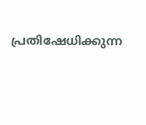പ്രതിഷേധിക്കുന്ന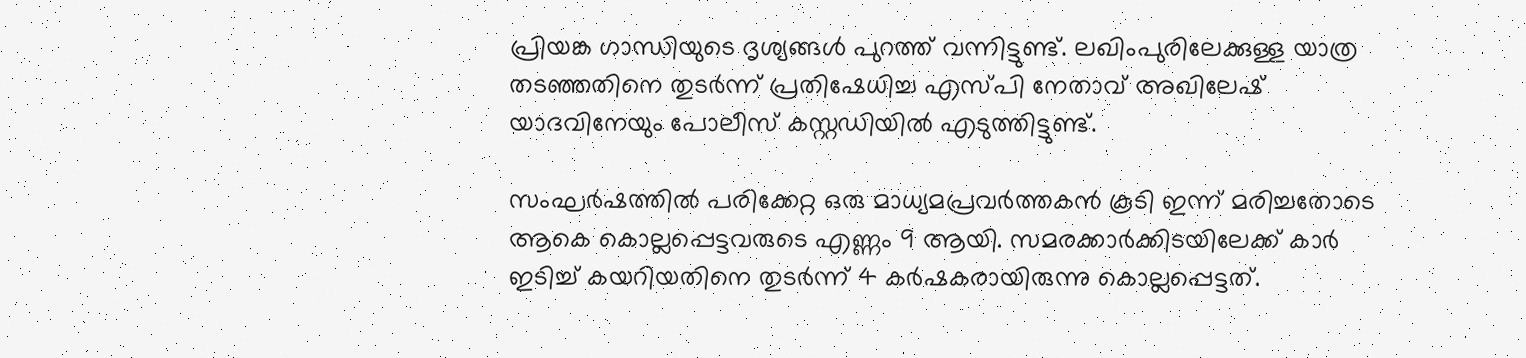പ്രിയങ്ക ഗാന്ധിയുടെ ദൃശ്യങ്ങള്‍ പുറത്ത് വന്നിട്ടുണ്ട്. ലഖിംപുരിലേക്കുള്ള യാത്ര തടഞ്ഞതിനെ തുടർന്ന് പ്രതിഷേധിച്ച എസ്പി നേതാവ് അഖിലേഷ് യാദവിനേയും പോലീസ് കസ്റ്റഡിയില്‍ എടുത്തിട്ടുണ്ട്.

സംഘര്‍ഷത്തില്‍ പരിക്കേറ്റ ഒരു മാധ്യമപ്രവര്‍ത്തകന്‍ കൂടി ഇന്ന് മരിച്ചതോടെ ആകെ കൊല്ലപ്പെട്ടവരുടെ എണ്ണം 9 ആയി. സമരക്കാര്‍ക്കിടയിലേക്ക് കാര്‍ ഇടിച്ച് കയറിയതിനെ തുടര്‍ന്ന് 4 കര്‍ഷകരായിരുന്നു കൊല്ലപ്പെട്ടത്.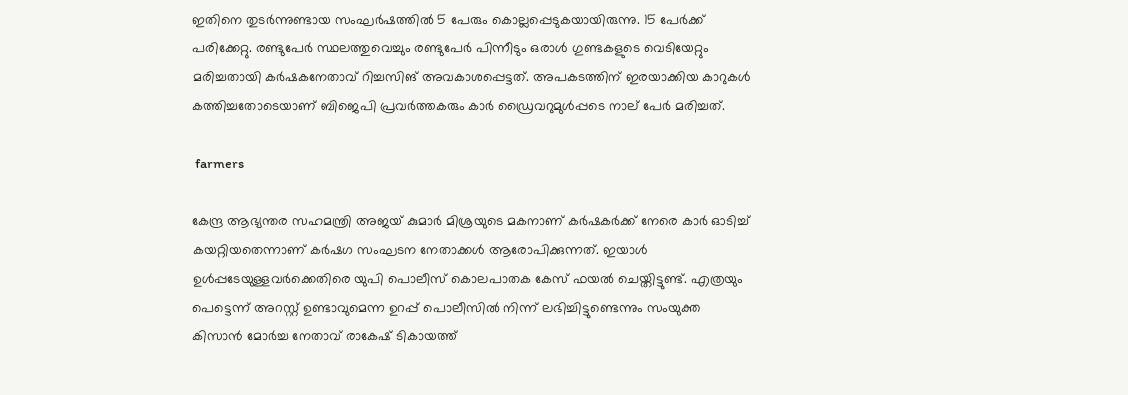ഇതിനെ തുടര്‍ന്നുണ്ടായ സംഘര്‍ഷത്തില്‍ 5 പേരും കൊല്ലപ്പെടുകയായിരുന്നു. 15 പേര്‍ക്ക് പരിക്കേറ്റു. രണ്ടുപേര്‍ സ്ഥലത്തുവെച്ചും രണ്ടുപേര്‍ പിന്നീടും ഒരാള്‍ ഗുണ്ടകളുടെ വെടിയേറ്റും മരിച്ചതായി കര്‍ഷകനേതാവ് റിച്ചസിങ് അവകാശപ്പെട്ടത്. അപകടത്തിന് ഇരയാക്കിയ കാറുകള്‍ കത്തിച്ചതോടെയാണ് ബിജെപി പ്രവര്‍ത്തകരും കാര്‍ ഡ്രൈവറുമുള്‍പ്പടെ നാല് പേര്‍ മരിച്ചത്.

 farmers

കേന്ദ്ര ആഭ്യന്തര സഹമന്ത്രി അജയ് കുമാര്‍ മിശ്രയുടെ മകനാണ് കര്‍ഷകര്‍ക്ക് നേരെ കാര്‍ ഓടിച്ച് കയറ്റിയതെന്നാണ് കര്‍ഷഗ സംഘടന നേതാക്കള്‍ ആരോപിക്കുന്നത്. ഇയാള്‍ ഉള്‍പ്പടേയുള്ളവര്‍ക്കെതിരെ യുപി പൊലീസ് കൊലപാതക കേസ് ഫയല്‍ ചെയ്തിട്ടുണ്ട്. എത്രയും പെട്ടെന്ന് അറസ്റ്റ് ഉണ്ടാവുമെന്ന ഉറപ്പ് പൊലീസില്‍ നിന്ന് ലഭിച്ചിട്ടുണ്ടെന്നും സംയുക്ത കിസാന്‍ മോര്‍ച്ച നേതാവ് രാകേഷ് ടികായത്ത്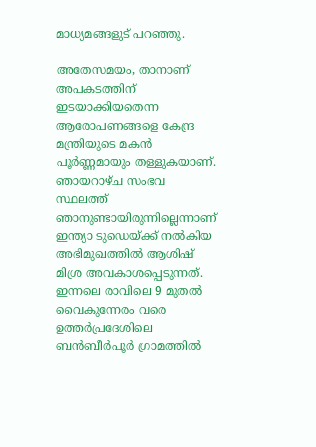മാധ്യമങ്ങളുട് പറഞ്ഞു.

അതേസമയം, താനാണ് അപകടത്തിന് ഇടയാക്കിയതെന്ന ആരോപണങ്ങളെ കേന്ദ്ര മന്ത്രിയുടെ മകന്‍ പൂര്‍ണ്ണമായും തള്ളുകയാണ്. ഞായറാഴ്ച സംഭവ സ്ഥലത്ത് ഞാനുണ്ടായിരുന്നില്ലെന്നാണ് ഇന്ത്യാ ടുഡെയ്ക്ക് നല്‍കിയ അഭിമുഖത്തില്‍ ആശിഷ് മിശ്ര അവകാശപ്പെടുന്നത്. ഇന്നലെ രാവിലെ 9 മുതൽ വൈകുന്നേരം വരെ ഉത്തർപ്രദേശിലെ ബൻബീർപൂർ ഗ്രാമത്തിൽ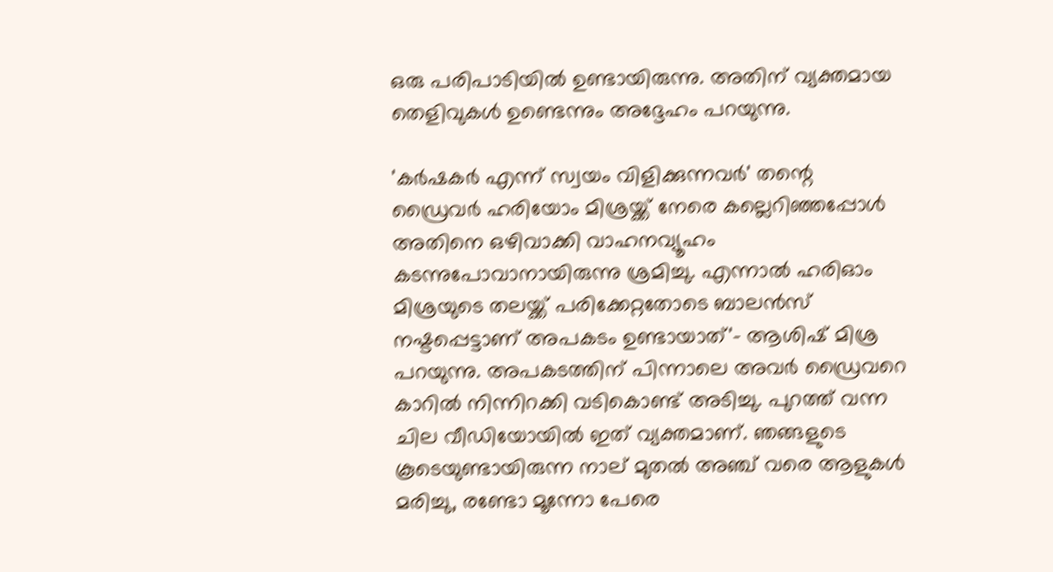ഒരു പരിപാടിയിൽ ഉണ്ടായിരുന്നു. അതിന് വ്യക്തമായ തെളിവുകള്‍ ഉണ്ടെന്നും അദ്ദേഹം പറയുന്നു.

'കർഷകർ എന്ന് സ്വയം വിളിക്കുന്നവർ' തന്റെ ഡ്രൈവർ ഹരിയോം മിശ്രയ്ക്ക് നേരെ കല്ലെറിഞ്ഞപ്പോൾ അതിനെ ഒഴിവാക്കി വാഹനവ്യൂഹം കടന്നുപോവാനായിരുന്നു ശ്രമിച്ചു. എന്നാല്‍ ഹരിഓം മിശ്രയുടെ തലയ്ക്ക് പരിക്കേറ്റതോടെ ബാലൻസ് നഷ്ടപ്പെട്ടാണ് അപകടം ഉണ്ടായാത്'- ആശിഷ് മിശ്ര പറയുന്നു. അപകടത്തിന് പിന്നാലെ അവര്‍ ഡ്രൈവറെ കാറിൽ നിന്നിറക്കി വടികൊണ്ട് അടിച്ചു. പുറത്ത് വന്ന ചില വീഡിയോയില്‍ ഇത് വ്യക്തമാണ്. ഞങ്ങളുടെ കൂടെയുണ്ടായിരുന്ന നാല് മുതൽ അഞ്ച് വരെ ആളുകൾ മരിച്ചു, രണ്ടോ മൂന്നോ പേരെ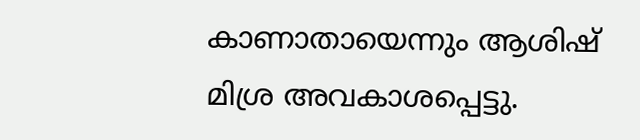കാണാതായെന്നും ആശിഷ് മിശ്ര അവകാശപ്പെട്ടു.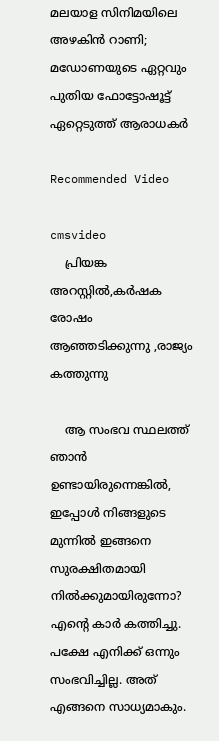മലയാള സിനിമയിലെ അഴകിന്‍ റാണി; മഡോണയുടെ ഏറ്റവും പുതിയ ഫോട്ടോഷൂട്ട് ഏറ്റെടുത്ത് ആരാധകര്‍

Recommended Video

cmsvideo
    പ്രിയങ്ക അറസ്റ്റിൽ,കർഷക രോഷം ആഞ്ഞടിക്കുന്നു ,രാജ്യം കത്തുന്നു

    ആ സംഭവ സ്ഥലത്ത് ഞാൻ ഉണ്ടായിരുന്നെങ്കിൽ, ഇപ്പോള്‍ നിങ്ങളുടെ മുന്നിൽ ഇങ്ങനെ സുരക്ഷിതമായി നിൽക്കുമായിരുന്നോ? എന്റെ കാർ കത്തിച്ചു. പക്ഷേ എനിക്ക് ഒന്നും സംഭവിച്ചില്ല. അത് എങ്ങനെ സാധ്യമാകും.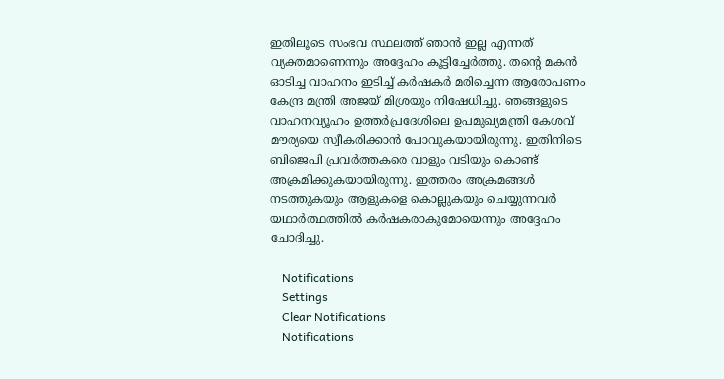ഇതിലൂടെ സംഭവ സ്ഥലത്ത് ഞാന്‍ ഇല്ല എന്നത് വ്യക്തമാണെന്നും അദ്ദേഹം കൂട്ടിച്ചേര്‍ത്തു. തന്റെ മകന്‍ ഓടിച്ച വാഹനം ഇടിച്ച് കര്‍ഷകര്‍ മരിച്ചെന്ന ആരോപണം കേന്ദ്ര മന്ത്രി അജയ് മിശ്രയും നിഷേധിച്ചു. ഞങ്ങളുടെ വാഹനവ്യൂഹം ഉത്തർപ്രദേശിലെ ഉപമുഖ്യമന്ത്രി കേശവ് മൗര്യയെ സ്വീകരിക്കാൻ പോവുകയായിരുന്നു. ഇതിനിടെ ബിജെപി പ്രവർത്തകരെ വാളും വടിയും കൊണ്ട് അക്രമിക്കുകയായിരുന്നു. ഇത്തരം അക്രമങ്ങള്‍ നടത്തുകയും ആളുകളെ കൊല്ലുകയും ചെയ്യുന്നവർ യഥാർത്ഥത്തിൽ കർഷകരാകുമോയെന്നും അദ്ദേഹം ചോദിച്ചു.

    Notifications
    Settings
    Clear Notifications
    Notifications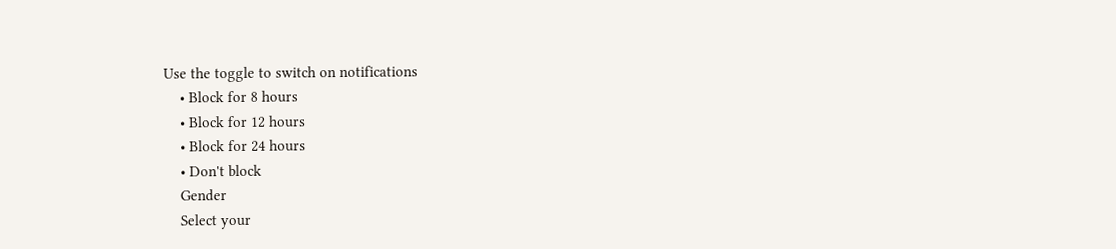Use the toggle to switch on notifications
    • Block for 8 hours
    • Block for 12 hours
    • Block for 24 hours
    • Don't block
    Gender
    Select your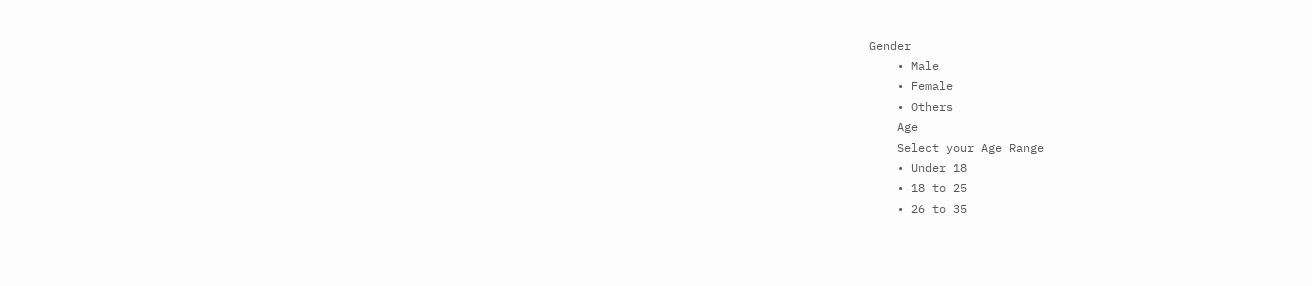Gender
    • Male
    • Female
    • Others
    Age
    Select your Age Range
    • Under 18
    • 18 to 25
    • 26 to 35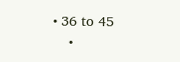• 36 to 45
    •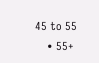45 to 55
    • 55+